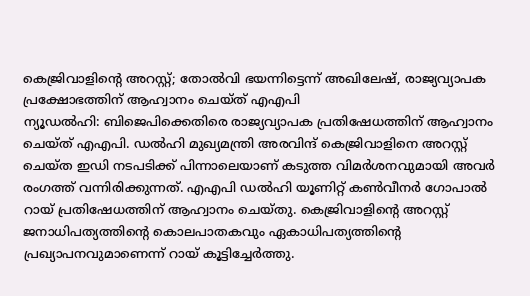കെജ്രിവാളിന്റെ അറസ്റ്റ്; തോൽവി ഭയന്നിട്ടെന്ന് അഖിലേഷ്, രാജ്യവ്യാപക പ്രക്ഷോഭത്തിന് ആഹ്വാനം ചെയ്ത് എഎപി
ന്യൂഡൽഹി: ബിജെപിക്കെതിരെ രാജ്യവ്യാപക പ്രതിഷേധത്തിന് ആഹ്വാനം ചെയ്ത് എഎപി. ഡൽഹി മുഖ്യമന്ത്രി അരവിന്ദ് കെജ്രിവാളിനെ അറസ്റ്റ് ചെയ്ത ഇഡി നടപടിക്ക് പിന്നാലെയാണ് കടുത്ത വിമർശനവുമായി അവർ രംഗത്ത് വന്നിരിക്കുന്നത്. എഎപി ഡൽഹി യൂണിറ്റ് കൺവീനർ ഗോപാൽ റായ് പ്രതിഷേധത്തിന് ആഹ്വാനം ചെയ്തു. കെജ്രിവാളിന്റെ അറസ്റ്റ് ജനാധിപത്യത്തിന്റെ കൊലപാതകവും ഏകാധിപത്യത്തിന്റെ പ്രഖ്യാപനവുമാണെന്ന് റായ് കൂട്ടിച്ചേർത്തു.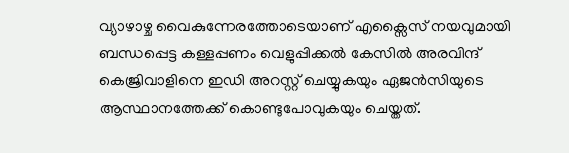വ്യാഴാഴ്ച വൈകുന്നേരത്തോടെയാണ് എക്സൈസ് നയവുമായി ബന്ധപ്പെട്ട കള്ളപ്പണം വെളുപ്പിക്കൽ കേസിൽ അരവിന്ദ് കെജ്രിവാളിനെ ഇഡി അറസ്റ്റ് ചെയ്യുകയും ഏജൻസിയുടെ ആസ്ഥാനത്തേക്ക് കൊണ്ടുപോവുകയും ചെയ്തത്.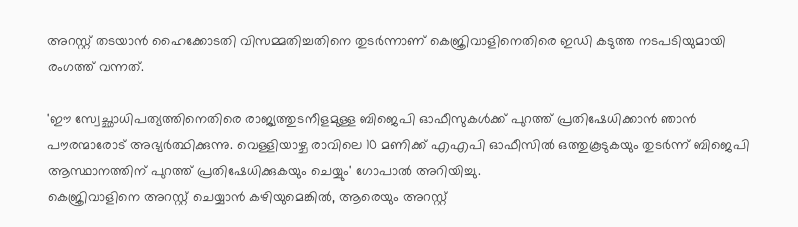അറസ്റ്റ് തടയാൻ ഹൈക്കോടതി വിസമ്മതിച്ചതിനെ തുടർന്നാണ് കെജ്രിവാളിനെതിരെ ഇഡി കടുത്ത നടപടിയുമായി രംഗത്ത് വന്നത്.

'ഈ സ്വേച്ഛാധിപത്യത്തിനെതിരെ രാജ്യത്തുടനീളമുള്ള ബിജെപി ഓഫീസുകൾക്ക് പുറത്ത് പ്രതിഷേധിക്കാൻ ഞാൻ പൗരന്മാരോട് അഭ്യർത്ഥിക്കുന്നു. വെള്ളിയാഴ്ച രാവിലെ 10 മണിക്ക് എഎപി ഓഫീസിൽ ഒത്തുകൂടുകയും തുടർന്ന് ബിജെപി ആസ്ഥാനത്തിന് പുറത്ത് പ്രതിഷേധിക്കുകയും ചെയ്യും' ഗോപാൽ അറിയിച്ചു.
കെജ്രിവാളിനെ അറസ്റ്റ് ചെയ്യാൻ കഴിയുമെങ്കിൽ, ആരെയും അറസ്റ്റ്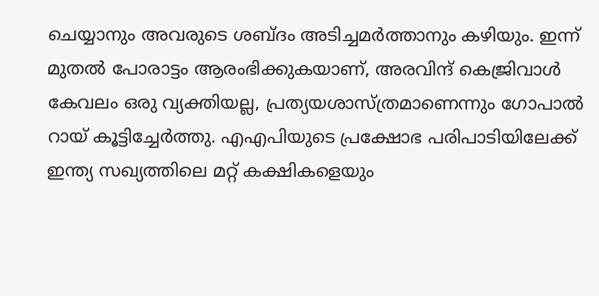ചെയ്യാനും അവരുടെ ശബ്ദം അടിച്ചമർത്താനും കഴിയും. ഇന്ന് മുതൽ പോരാട്ടം ആരംഭിക്കുകയാണ്, അരവിന്ദ് കെജ്രിവാൾ കേവലം ഒരു വ്യക്തിയല്ല, പ്രത്യയശാസ്ത്രമാണെന്നും ഗോപാൽ റായ് കൂട്ടിച്ചേർത്തു. എഎപിയുടെ പ്രക്ഷോഭ പരിപാടിയിലേക്ക് ഇന്ത്യ സഖ്യത്തിലെ മറ്റ് കക്ഷികളെയും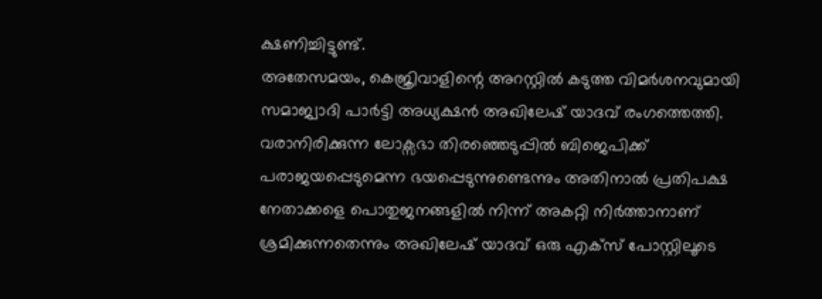ക്ഷണിച്ചിട്ടുണ്ട്.
അതേസമയം, കെജ്രിവാളിന്റെ അറസ്റ്റിൽ കടുത്ത വിമർശനവുമായി സമാജ്വാദി പാർട്ടി അധ്യക്ഷൻ അഖിലേഷ് യാദവ് രംഗത്തെത്തി. വരാനിരിക്കുന്ന ലോക്സഭാ തിരഞ്ഞെടുപ്പിൽ ബിജെപിക്ക് പരാജയപ്പെടുമെന്ന ഭയപ്പെടുന്നുണ്ടെന്നും അതിനാൽ പ്രതിപക്ഷ നേതാക്കളെ പൊതുജനങ്ങളിൽ നിന്ന് അകറ്റി നിർത്താനാണ് ശ്രമിക്കുന്നതെന്നും അഖിലേഷ് യാദവ് ഒരു എക്സ് പോസ്റ്റിലൂടെ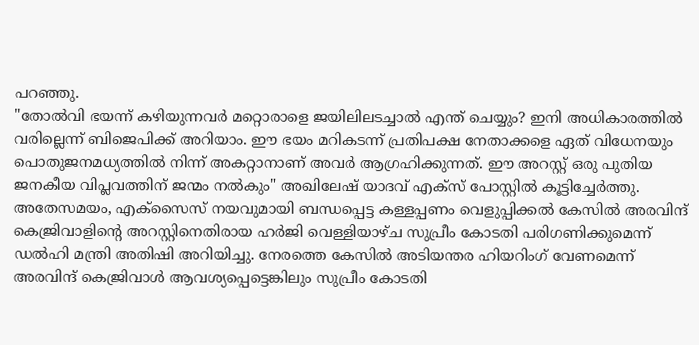പറഞ്ഞു.
"തോൽവി ഭയന്ന് കഴിയുന്നവർ മറ്റൊരാളെ ജയിലിലടച്ചാൽ എന്ത് ചെയ്യും? ഇനി അധികാരത്തിൽ വരില്ലെന്ന് ബിജെപിക്ക് അറിയാം. ഈ ഭയം മറികടന്ന് പ്രതിപക്ഷ നേതാക്കളെ ഏത് വിധേനയും പൊതുജനമധ്യത്തിൽ നിന്ന് അകറ്റാനാണ് അവർ ആഗ്രഹിക്കുന്നത്. ഈ അറസ്റ്റ് ഒരു പുതിയ ജനകീയ വിപ്ലവത്തിന് ജന്മം നൽകും" അഖിലേഷ് യാദവ് എക്സ് പോസ്റ്റിൽ കൂട്ടിച്ചേർത്തു.
അതേസമയം, എക്സൈസ് നയവുമായി ബന്ധപ്പെട്ട കള്ളപ്പണം വെളുപ്പിക്കൽ കേസിൽ അരവിന്ദ് കെജ്രിവാളിന്റെ അറസ്റ്റിനെതിരായ ഹർജി വെള്ളിയാഴ്ച സുപ്രീം കോടതി പരിഗണിക്കുമെന്ന് ഡൽഹി മന്ത്രി അതിഷി അറിയിച്ചു. നേരത്തെ കേസിൽ അടിയന്തര ഹിയറിംഗ് വേണമെന്ന് അരവിന്ദ് കെജ്രിവാൾ ആവശ്യപ്പെട്ടെങ്കിലും സുപ്രീം കോടതി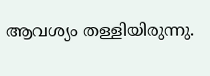ആവശ്യം തള്ളിയിരുന്നു.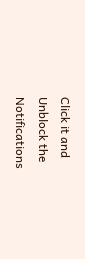Click it and Unblock the Notifications